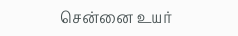சென்னை உயர்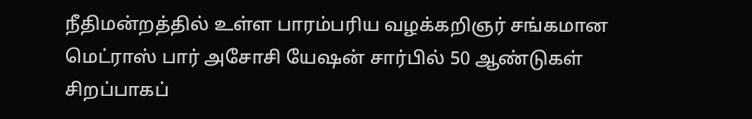நீதிமன்றத்தில் உள்ள பாரம்பரிய வழக்கறிஞர் சங்கமான மெட்ராஸ் பார் அசோசி யேஷன் சார்பில் 50 ஆண்டுகள் சிறப்பாகப்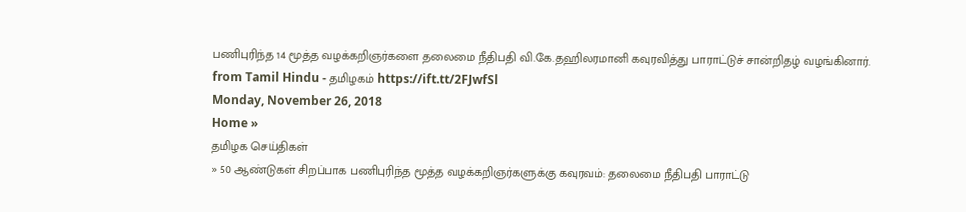பணிபுரிந்த 14 மூத்த வழக்கறிஞர்களை தலைமை நீதிபதி வி.கே.தஹிலரமானி கவுரவித்து பாராட்டுச் சான்றிதழ் வழங்கினார்.
from Tamil Hindu - தமிழகம் https://ift.tt/2FJwfSl
Monday, November 26, 2018
Home »
தமிழக செய்திகள்
» 50 ஆண்டுகள் சிறப்பாக பணிபுரிந்த மூத்த வழக்கறிஞர்களுக்கு கவுரவம்: தலைமை நீதிபதி பாராட்டு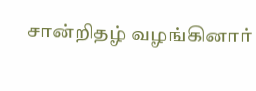சான்றிதழ் வழங்கினார்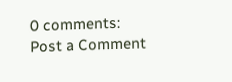0 comments:
Post a Comment